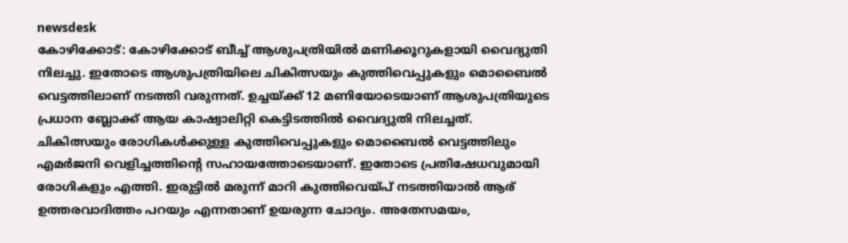newsdesk
കോഴിക്കോട്: കോഴിക്കോട് ബീച്ച് ആശുപത്രിയിൽ മണിക്കൂറുകളായി വൈദ്യുതി നിലച്ചു. ഇതോടെ ആശുപത്രിയിലെ ചികിത്സയും കുത്തിവെപ്പുകളും മൊബൈൽ വെട്ടത്തിലാണ് നടത്തി വരുന്നത്. ഉച്ചയ്ക്ക് 12 മണിയോടെയാണ് ആശുപത്രിയുടെ പ്രധാന ബ്ലോക്ക് ആയ കാഷ്വാലിറ്റി കെട്ടിടത്തിൽ വൈദ്യുതി നിലച്ചത്.
ചികിത്സയും രോഗികൾക്കുള്ള കുത്തിവെപ്പുകളും മൊബൈൽ വെട്ടത്തിലും എമർജനി വെളിച്ചത്തിന്റെ സഹായത്തോടെയാണ്. ഇതോടെ പ്രതിഷേധവുമായി രോഗികളും എത്തി. ഇരുട്ടിൽ മരുന്ന് മാറി കുത്തിവെയ്പ് നടത്തിയാൽ ആര് ഉത്തരവാദിത്തം പറയും എന്നതാണ് ഉയരുന്ന ചോദ്യം. അതേസമയം,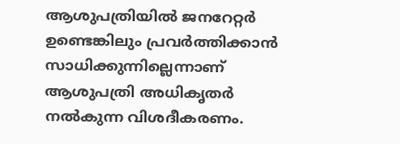ആശുപത്രിയിൽ ജനറേറ്റർ ഉണ്ടെങ്കിലും പ്രവർത്തിക്കാൻ സാധിക്കുന്നില്ലെന്നാണ് ആശുപത്രി അധികൃതർ നൽകുന്ന വിശദീകരണം.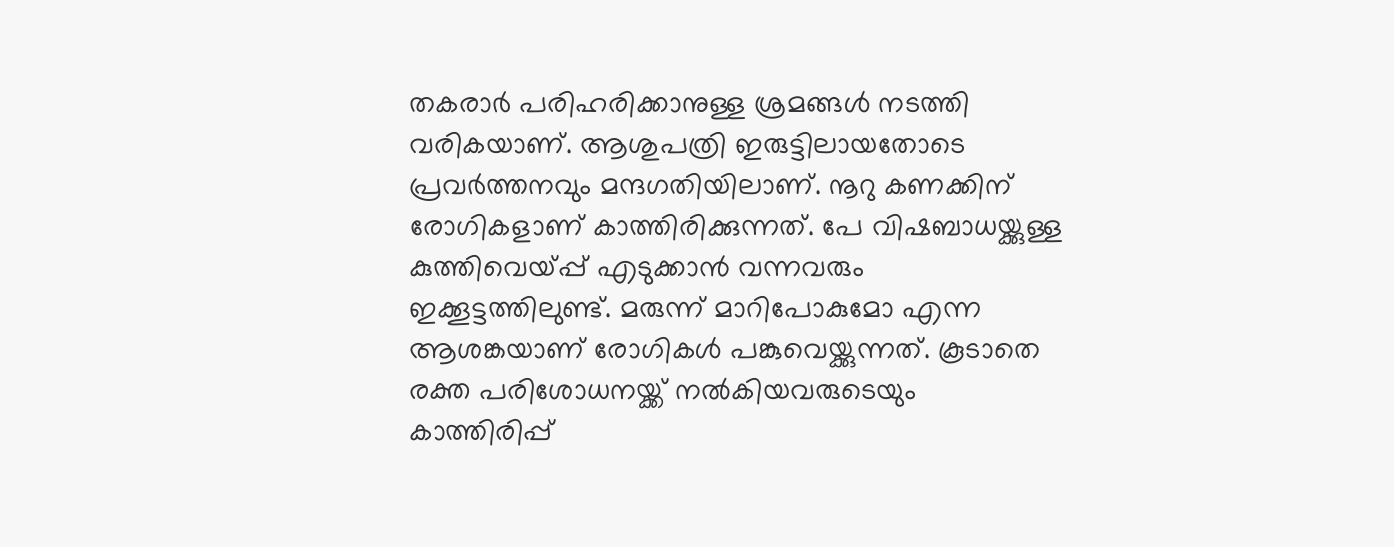തകരാർ പരിഹരിക്കാനുള്ള ശ്രമങ്ങൾ നടത്തി വരികയാണ്. ആശുപത്രി ഇരുട്ടിലായതോടെ പ്രവർത്തനവും മന്ദഗതിയിലാണ്. നൂറു കണക്കിന് രോഗികളാണ് കാത്തിരിക്കുന്നത്. പേ വിഷബാധയ്ക്കുള്ള കുത്തിവെയ്പ്പ് എടുക്കാൻ വന്നവരും ഇക്കൂട്ടത്തിലുണ്ട്. മരുന്ന് മാറിപോകുമോ എന്ന ആശങ്കയാണ് രോഗികൾ പങ്കുവെയ്ക്കുന്നത്. കൂടാതെ രക്ത പരിശോധനയ്ക്ക് നൽകിയവരുടെയും കാത്തിരിപ്പ്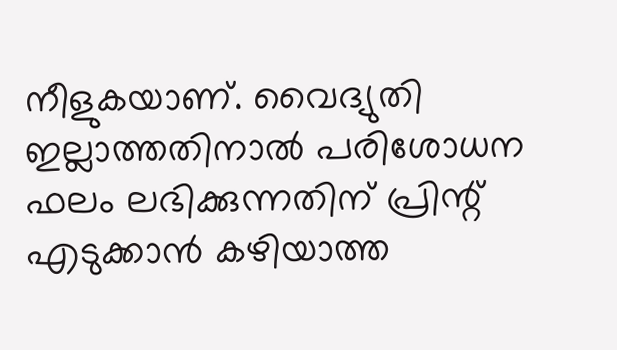നീളുകയാണ്. വൈദ്യുതി ഇല്ലാത്തതിനാൽ പരിശോധന ഫലം ലഭിക്കുന്നതിന് പ്രിന്റ് എടുക്കാൻ കഴിയാത്ത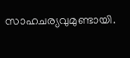സാഹചര്യവുമുണ്ടായി.